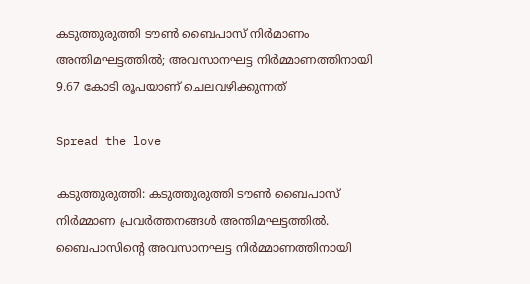കടുത്തുരുത്തി ടൗണ്‍ ബൈപാസ് നിര്‍മാണം അന്തിമഘട്ടത്തില്‍; അവസാനഘട്ട നിർമ്മാണത്തിനായി 9.67 കോടി രൂപയാണ്‌ ചെലവഴിക്കുന്നത്

Spread the love

കടുത്തുരുത്തി: കടുത്തുരുത്തി ടൗൺ ബൈപാസ് നിർമ്മാണ പ്രവർത്തനങ്ങൾ അന്തിമഘട്ടത്തിൽ. ബൈപാസിന്റെ അവസാനഘട്ട നിർമ്മാണത്തിനായി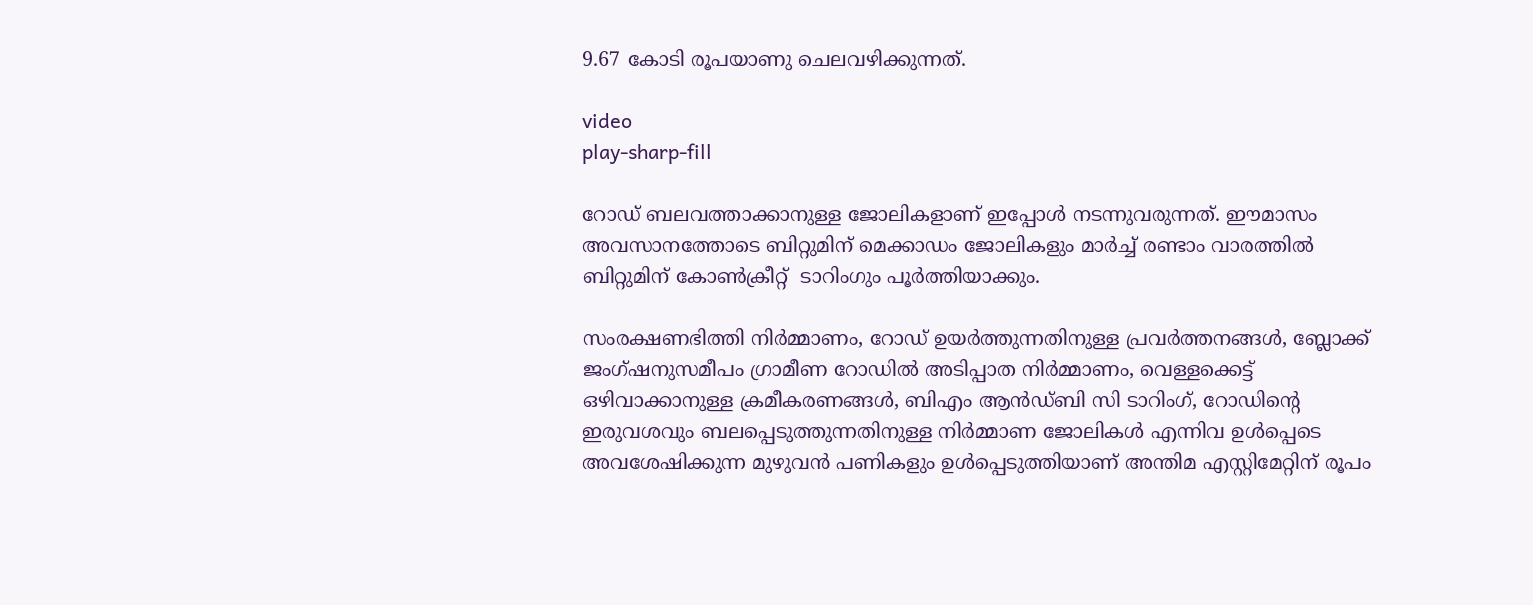9.67 കോടി രൂപയാണു ചെലവഴിക്കുന്നത്.

video
play-sharp-fill

റോഡ് ബലവത്താക്കാനുള്ള ജോലികളാണ് ഇപ്പോൾ നടന്നുവരുന്നത്. ഈമാസം അവസാനത്തോടെ ബിറ്റുമിന് മെക്കാഡം ജോലികളും മാർച്ച്‌ രണ്ടാം വാരത്തിൽ ബിറ്റുമിന് കോൺക്രീറ്റ്  ടാറിംഗും പൂർത്തിയാക്കും.

സംരക്ഷണഭിത്തി നിർമ്മാണം, റോഡ് ഉയർത്തുന്നതിനുള്ള പ്രവർത്തനങ്ങൾ, ബ്ലോക്ക് ജംഗ്ഷനുസമീപം ഗ്രാമീണ റോഡിൽ അടിപ്പാത നിർമ്മാണം, വെള്ളക്കെട്ട് ഒഴിവാക്കാനുള്ള ക്രമീകരണങ്ങൾ, ബിഎം ആൻഡ്ബി സി ടാറിംഗ്, റോഡിന്റെ ഇരുവശവും ബലപ്പെടുത്തുന്നതിനുള്ള നിർമ്മാണ ജോലികൾ എന്നിവ ഉൾപ്പെടെ അവശേഷിക്കുന്ന മുഴുവൻ പണികളും ഉൾപ്പെടുത്തിയാണ് അന്തിമ എസ്റ്റിമേറ്റിന് രൂപം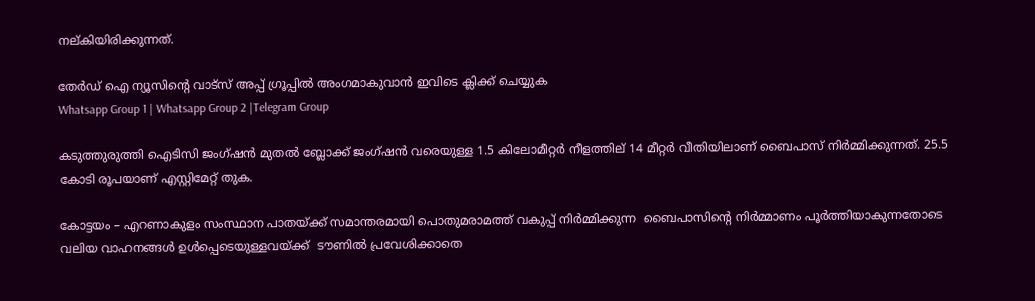നല്കിയിരിക്കുന്നത്.

തേർഡ് ഐ ന്യൂസിന്റെ വാട്സ് അപ്പ് ഗ്രൂപ്പിൽ അംഗമാകുവാൻ ഇവിടെ ക്ലിക്ക് ചെയ്യുക
Whatsapp Group 1 | Whatsapp Group 2 |Telegram Group

കടുത്തുരുത്തി ഐടിസി ജംഗ്ഷൻ മുതൽ ബ്ലോക്ക് ജംഗ്ഷൻ വരെയുള്ള 1.5 കിലോമീറ്റർ നീളത്തില് 14 മീറ്റർ വീതിയിലാണ് ബൈപാസ് നിർമ്മിക്കുന്നത്. 25.5 കോടി രൂപയാണ് എസ്റ്റിമേറ്റ് തുക.

കോട്ടയം – എറണാകുളം സംസ്ഥാന പാതയ്ക്ക് സമാന്തരമായി പൊതുമരാമത്ത് വകുപ്പ് നിർമ്മിക്കുന്ന  ബൈപാസിന്റെ നിർമ്മാണം പൂർത്തിയാകുന്നതോടെ വലിയ വാഹനങ്ങൾ ഉൾപ്പെടെയുള്ളവയ്ക്ക്  ടൗണിൽ പ്രവേശിക്കാതെ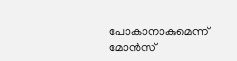പോകാനാകുമെന്ന് മോൻസ്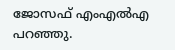ജോസഫ് എംഎൽഎ പറഞ്ഞു.